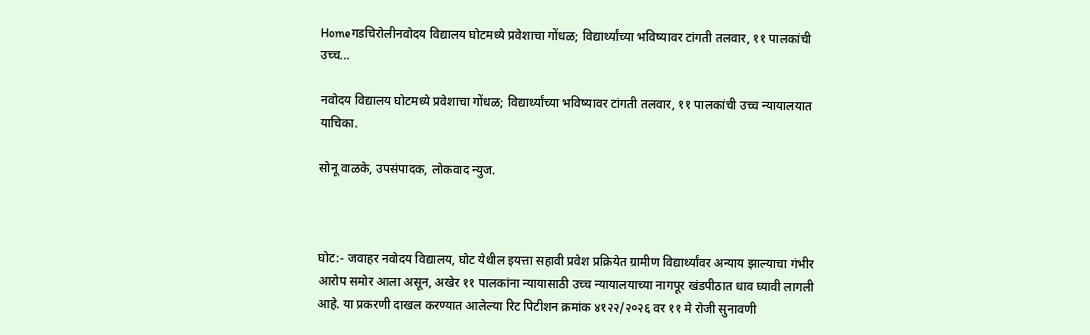Homeगडचिरोलीनवोदय विद्यालय घोटमध्ये प्रवेशाचा गोंधळ; विद्यार्थ्यांच्या भविष्यावर टांगती तलवार, ११ पालकांची उच्च...

नवोदय विद्यालय घोटमध्ये प्रवेशाचा गोंधळ; विद्यार्थ्यांच्या भविष्यावर टांगती तलवार, ११ पालकांची उच्च न्यायालयात याचिका.

सोनू वाळके, उपसंपादक, लोकवाद न्युज.



घोट:- जवाहर नवोदय विद्यालय, घोट येथील इयत्ता सहावी प्रवेश प्रक्रियेत ग्रामीण विद्यार्थ्यांवर अन्याय झाल्याचा गंभीर आरोप समोर आला असून, अखेर ११ पालकांना न्यायासाठी उच्च न्यायालयाच्या नागपूर खंडपीठात धाव घ्यावी लागली आहे. या प्रकरणी दाखल करण्यात आलेल्या रिट पिटीशन क्रमांक ४१२२/२०२६ वर ११ मे रोजी सुनावणी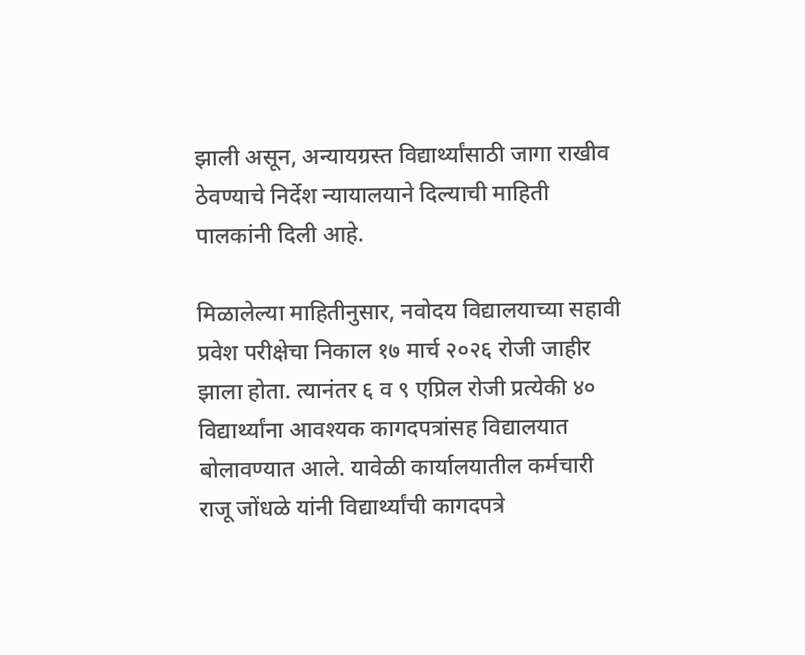झाली असून, अन्यायग्रस्त विद्यार्थ्यांसाठी जागा राखीव ठेवण्याचे निर्देश न्यायालयाने दिल्याची माहिती पालकांनी दिली आहे.

मिळालेल्या माहितीनुसार, नवोदय विद्यालयाच्या सहावी प्रवेश परीक्षेचा निकाल १७ मार्च २०२६ रोजी जाहीर झाला होता. त्यानंतर ६ व ९ एप्रिल रोजी प्रत्येकी ४० विद्यार्थ्यांना आवश्यक कागदपत्रांसह विद्यालयात बोलावण्यात आले. यावेळी कार्यालयातील कर्मचारी राजू जोंधळे यांनी विद्यार्थ्यांची कागदपत्रे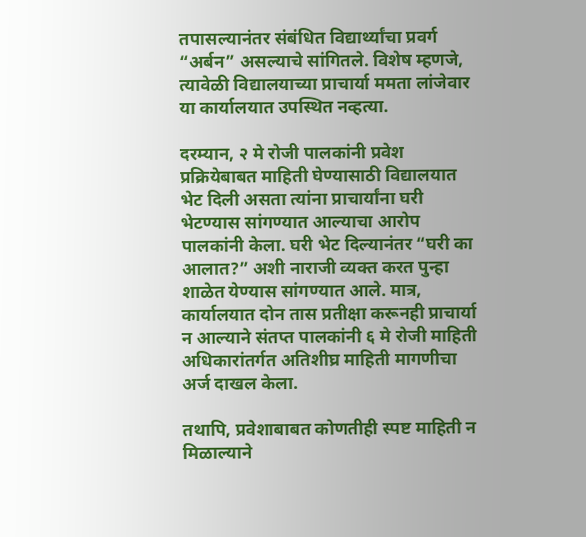तपासल्यानंतर संबंधित विद्यार्थ्यांचा प्रवर्ग “अर्बन” असल्याचे सांगितले. विशेष म्हणजे, त्यावेळी विद्यालयाच्या प्राचार्या ममता लांजेवार या कार्यालयात उपस्थित नव्हत्या.

दरम्यान, २ मे रोजी पालकांनी प्रवेश प्रक्रियेबाबत माहिती घेण्यासाठी विद्यालयात भेट दिली असता त्यांना प्राचार्यांना घरी भेटण्यास सांगण्यात आल्याचा आरोप पालकांनी केला. घरी भेट दिल्यानंतर “घरी का आलात?” अशी नाराजी व्यक्त करत पुन्हा शाळेत येण्यास सांगण्यात आले. मात्र, कार्यालयात दोन तास प्रतीक्षा करूनही प्राचार्या न आल्याने संतप्त पालकांनी ६ मे रोजी माहिती अधिकारांतर्गत अतिशीघ्र माहिती मागणीचा अर्ज दाखल केला.

तथापि, प्रवेशाबाबत कोणतीही स्पष्ट माहिती न मिळाल्याने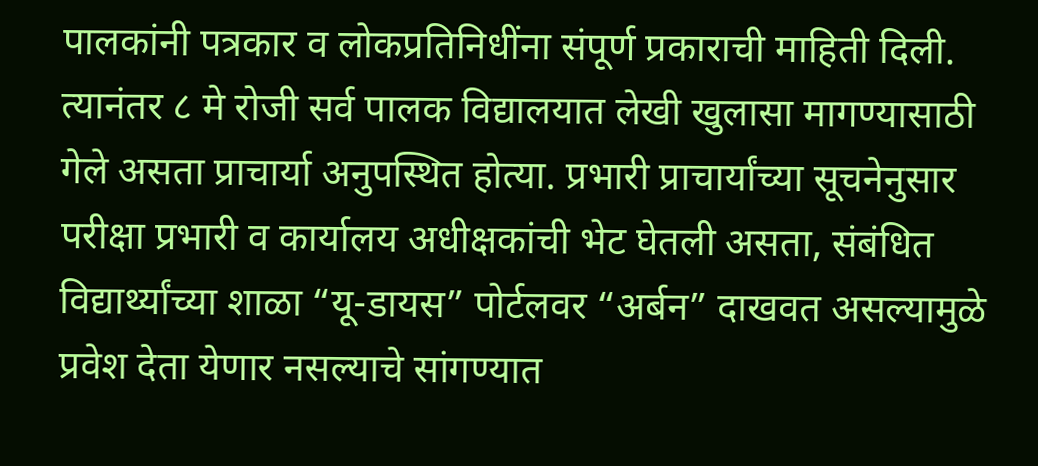पालकांनी पत्रकार व लोकप्रतिनिधींना संपूर्ण प्रकाराची माहिती दिली. त्यानंतर ८ मे रोजी सर्व पालक विद्यालयात लेखी खुलासा मागण्यासाठी गेले असता प्राचार्या अनुपस्थित होत्या. प्रभारी प्राचार्यांच्या सूचनेनुसार परीक्षा प्रभारी व कार्यालय अधीक्षकांची भेट घेतली असता, संबंधित विद्यार्थ्यांच्या शाळा “यू-डायस” पोर्टलवर “अर्बन” दाखवत असल्यामुळे प्रवेश देता येणार नसल्याचे सांगण्यात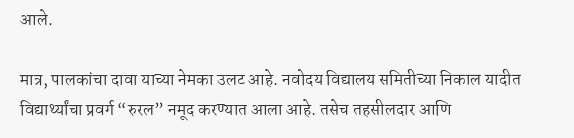आले.

मात्र, पालकांचा दावा याच्या नेमका उलट आहे. नवोदय विद्यालय समितीच्या निकाल यादीत विद्यार्थ्यांचा प्रवर्ग “रुरल” नमूद करण्यात आला आहे. तसेच तहसीलदार आणि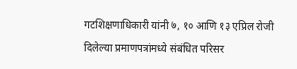गटशिक्षणाधिकारी यांनी ७, १० आणि १३ एप्रिल रोजी दिलेल्या प्रमाणपत्रांमध्ये संबंधित परिसर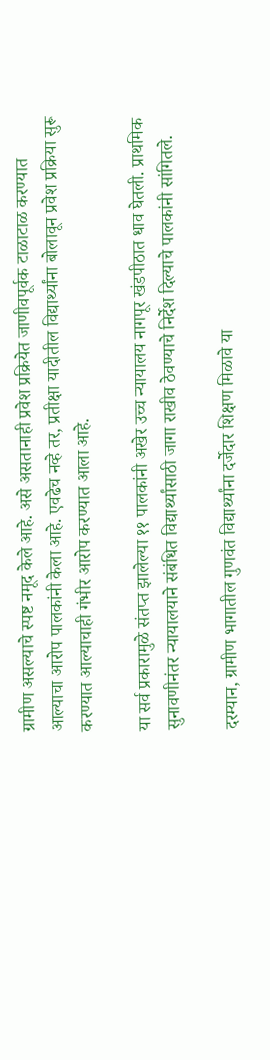ग्रामीण असल्याचे स्पष्ट नमूद केले आहे. असे असतानाही प्रवेश प्रक्रियेत जाणीवपूर्वक टाळाटाळ करण्यात आल्याचा आरोप पालकांनी केला आहे. एवढेच नव्हे तर, प्रतीक्षा यादीतील विद्यार्थ्यांना बोलावून प्रवेश प्रक्रिया सुरू करण्यात आल्याचाही गंभीर आरोप करण्यात आला आहे.

या सर्व प्रकारामुळे संतप्त झालेल्या ११ पालकांनी अखेर उच्च न्यायालय नागपूर खंडपीठात धाव घेतली. प्राथमिक सुनावणीनंतर न्यायालयाने संबंधित विद्यार्थ्यांसाठी जागा राखीव ठेवण्याचे निर्देश दिल्याचे पालकांनी सांगितले.

दरम्यान, ग्रामीण भागातील गुणवंत विद्यार्थ्यांना दर्जेदार शिक्षण मिळावे या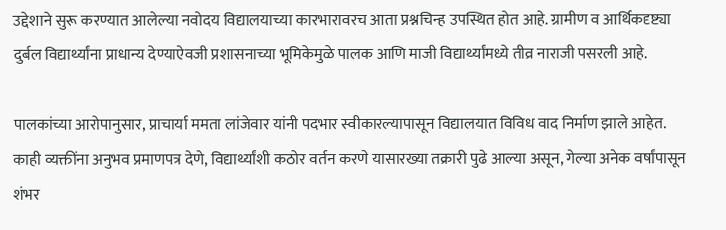उद्देशाने सुरू करण्यात आलेल्या नवोदय विद्यालयाच्या कारभारावरच आता प्रश्नचिन्ह उपस्थित होत आहे. ग्रामीण व आर्थिकदृष्ट्या दुर्बल विद्यार्थ्यांना प्राधान्य देण्याऐवजी प्रशासनाच्या भूमिकेमुळे पालक आणि माजी विद्यार्थ्यांमध्ये तीव्र नाराजी पसरली आहे.

पालकांच्या आरोपानुसार, प्राचार्या ममता लांजेवार यांनी पदभार स्वीकारल्यापासून विद्यालयात विविध वाद निर्माण झाले आहेत. काही व्यक्तींना अनुभव प्रमाणपत्र देणे, विद्यार्थ्यांशी कठोर वर्तन करणे यासारख्या तक्रारी पुढे आल्या असून, गेल्या अनेक वर्षांपासून शंभर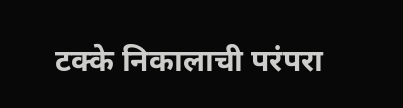टक्के निकालाची परंपरा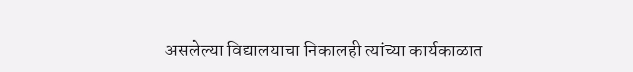असलेल्या विद्यालयाचा निकालही त्यांच्या कार्यकाळात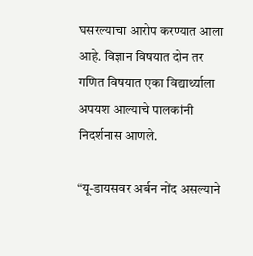घसरल्याचा आरोप करण्यात आला आहे. विज्ञान विषयात दोन तर गणित विषयात एका विद्यार्थ्याला अपयश आल्याचे पालकांनी निदर्शनास आणले.

“यू-डायसवर अर्बन नोंद असल्याने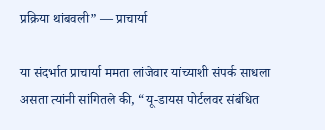प्रक्रिया थांबवली” — प्राचार्या

या संदर्भात प्राचार्या ममता लांजेवार यांच्याशी संपर्क साधला असता त्यांनी सांगितले की, “यू-डायस पोर्टलवर संबंधित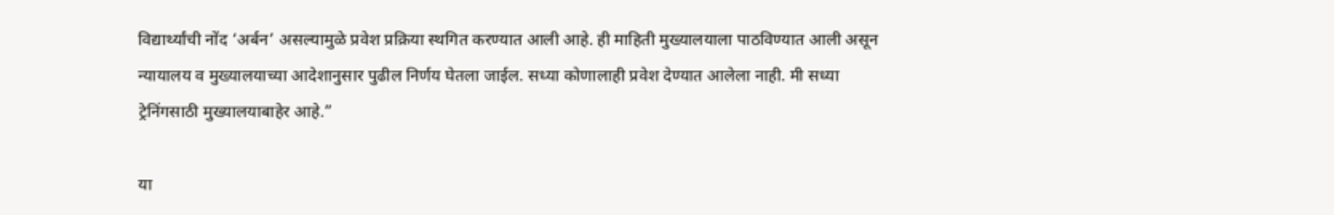विद्यार्थ्यांची नोंद ‘अर्बन’ असल्यामुळे प्रवेश प्रक्रिया स्थगित करण्यात आली आहे. ही माहिती मुख्यालयाला पाठविण्यात आली असून न्यायालय व मुख्यालयाच्या आदेशानुसार पुढील निर्णय घेतला जाईल. सध्या कोणालाही प्रवेश देण्यात आलेला नाही. मी सध्या ट्रेनिंगसाठी मुख्यालयाबाहेर आहे.”

या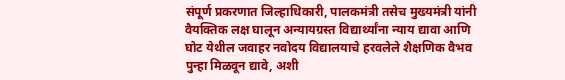संपूर्ण प्रकरणात जिल्हाधिकारी, पालकमंत्री तसेच मुख्यमंत्री यांनी वैयक्तिक लक्ष घालून अन्यायग्रस्त विद्यार्थ्यांना न्याय द्यावा आणि घोट येथील जवाहर नवोदय विद्यालयाचे हरवलेले शैक्षणिक वैभव पुन्हा मिळवून द्यावे, अशी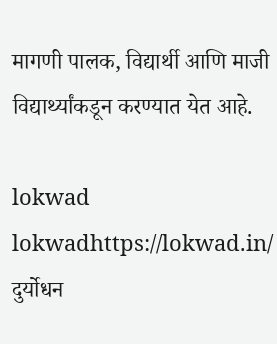मागणी पालक, विद्यार्थी आणि माजी विद्यार्थ्यांकडून करण्यात येत आहे.

lokwad
lokwadhttps://lokwad.in/
दुर्योधन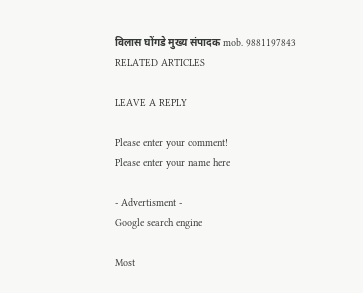विलास घोंगडे मुख्य संपादक mob. 9881197843
RELATED ARTICLES

LEAVE A REPLY

Please enter your comment!
Please enter your name here

- Advertisment -
Google search engine

Most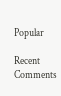Popular

Recent Comments